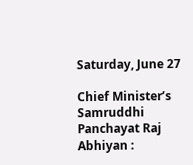Saturday, June 27

Chief Minister’s Samruddhi Panchayat Raj Abhiyan :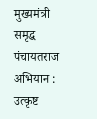मुख्यमंत्री समृद्ध पंचायतराज अभियान : उत्कृष्ट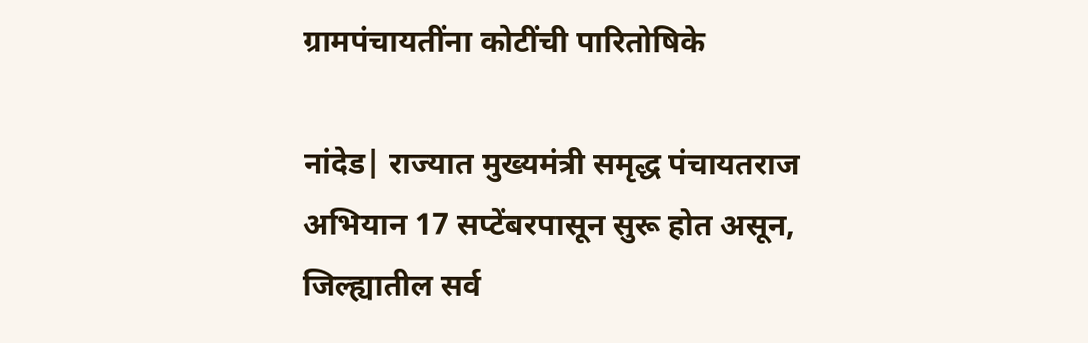ग्रामपंचायतींना कोटींची पारितोषिके

नांदेड| राज्यात मुख्यमंत्री समृद्ध पंचायतराज अभियान 17 सप्टेंबरपासून सुरू होत असून, जिल्ह्यातील सर्व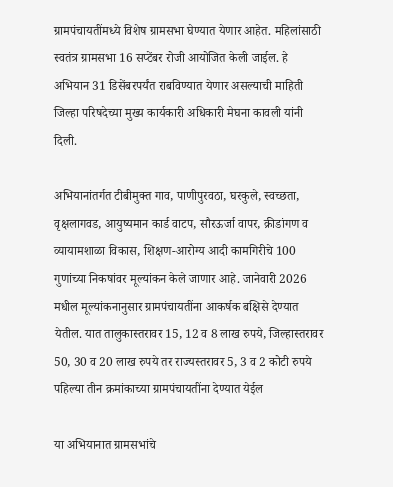ग्रामपंचायतींमध्ये विशेष ग्रामसभा घेण्यात येणार आहेत. महिलांसाठी स्वतंत्र ग्रामसभा 16 सप्टेंबर रोजी आयोजित केली जाईल. हे अभियान 31 डिसेंबरपर्यंत राबविण्यात येणार असल्याची माहिती जिल्हा परिषदेच्या मुख्य कार्यकारी अधिकारी मेघना कावली यांनी दिली.

अभियानांतर्गत टीबीमुक्त गाव, पाणीपुरवठा, घरकुले, स्वच्छता, वृक्षलागवड, आयुष्यमान कार्ड वाटप, सौरऊर्जा वापर, क्रीडांगण व व्यायामशाळा विकास, शिक्षण-आरोग्य आदी कामगिरीचे 100 गुणांच्या निकषांवर मूल्यांकन केले जाणार आहे. जानेवारी 2026 मधील मूल्यांकनानुसार ग्रामपंचायतींना आकर्षक बक्षिसे देण्यात येतील. यात तालुकास्तरावर 15, 12 व 8 लाख रुपये, जिल्हास्तरावर 50, 30 व 20 लाख रुपये तर राज्यस्तरावर 5, 3 व 2 कोटी रुपये पहिल्या तीन क्रमांकाच्या ग्रामपंचायतींना देण्यात येईल

या अभियानात ग्रामसभांचे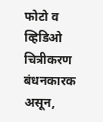फोटो व व्हिडिओ चित्रीकरण बंधनकारक असून,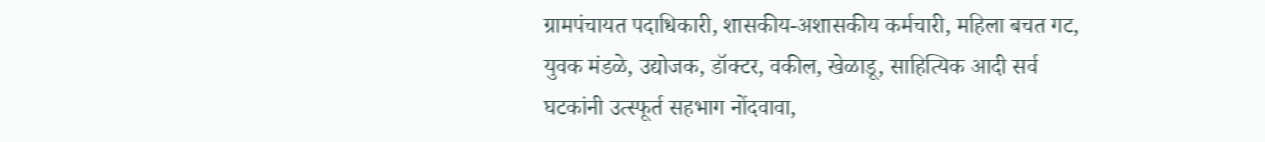ग्रामपंचायत पदाधिकारी, शासकीय-अशासकीय कर्मचारी, महिला बचत गट, युवक मंडळे, उद्योजक, डॉक्टर, वकील, खेळाडू, साहित्यिक आदी सर्व घटकांनी उत्स्फूर्त सहभाग नोंदवावा,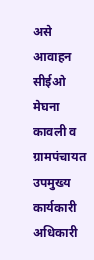असे आवाहन सीईओ मेघना कावली व ग्रामपंचायत उपमुख्य कार्यकारी अधिकारी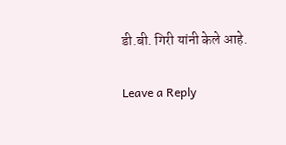डी.बी. गिरी यांनी केले आहे.

Leave a Reply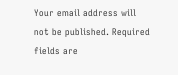Your email address will not be published. Required fields are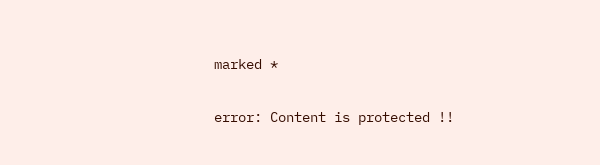marked *

error: Content is protected !!